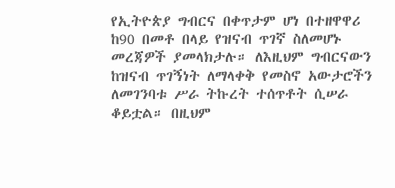የኢትዮጵያ ግብርና በቀጥታም ሆነ በተዘዋዋሪ ከ90 በመቶ በላይ የዝናብ ጥገኛ ስለመሆኑ መረጃዎች ያመላክታሉ። ለእዚህም ግብርናውን ከዝናብ ጥገኝነት ለማላቀቅ የመስኖ አውታሮችን ለመገንባቱ ሥራ ትኩረት ተሰጥቶት ሲሠራ ቆይቷል። በዚህም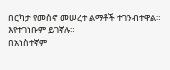በርካታ የመስኖ መሠረተ ልማቶች ተገንብተዋል። እየተገነቡም ይገኛሉ።
በአነስተኛም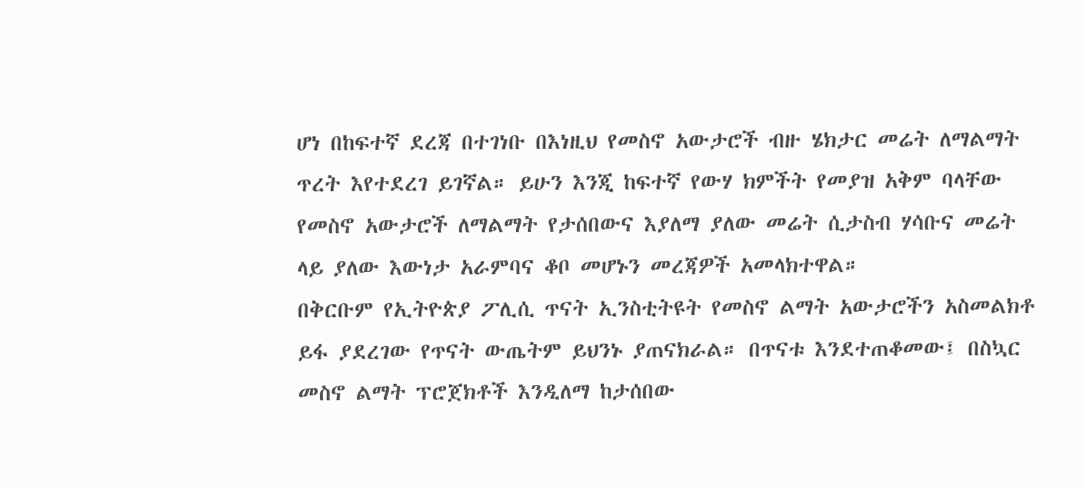ሆነ በከፍተኛ ደረጃ በተገነቡ በእነዚህ የመስኖ አውታሮች ብዙ ሄክታር መሬት ለማልማት ጥረት እየተደረገ ይገኛል። ይሁን እንጂ ከፍተኛ የውሃ ክምችት የመያዝ አቅም ባላቸው የመስኖ አውታሮች ለማልማት የታሰበውና እያለማ ያለው መሬት ሲታስብ ሃሳቡና መሬት ላይ ያለው እውነታ አራምባና ቆቦ መሆኑን መረጃዎች አመላክተዋል።
በቅርቡም የኢትዮጵያ ፖሊሲ ጥናት ኢንስቲትዩት የመስኖ ልማት አውታሮችን አስመልክቶ ይፋ ያደረገው የጥናት ውጤትም ይህንኑ ያጠናክራል። በጥናቱ እንደተጠቆመው፤ በስኳር መስኖ ልማት ፕሮጀክቶች እንዲለማ ከታሰበው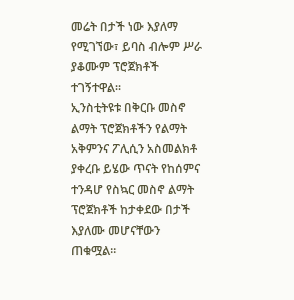መሬት በታች ነው እያለማ የሚገኘው፣ ይባስ ብሎም ሥራ ያቆሙም ፕሮጀክቶች ተገኝተዋል።
ኢንስቲትዩቱ በቅርቡ መስኖ ልማት ፕሮጀክቶችን የልማት አቅምንና ፖሊሲን አስመልክቶ ያቀረቡ ይሄው ጥናት የከሰምና ተንዳሆ የስኳር መስኖ ልማት ፕሮጀክቶች ከታቀደው በታች እያለሙ መሆናቸውን ጠቁሟል።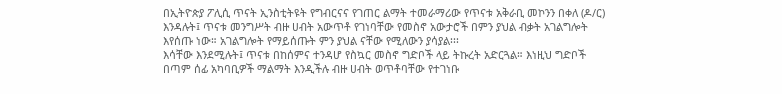በኢትዮጵያ ፖሊሲ ጥናት ኢንስቲትዩት የግብርናና የገጠር ልማት ተመራማሪው የጥናቱ አቅራቢ መኮንን በቀለ (ዶ/ር) እንዳሉት፤ ጥናቱ መንግሥት ብዙ ሀብት አውጥቶ የገነባቸው የመስኖ አውታሮች በምን ያህል ብቃት አገልግሎት እየሰጡ ነው። አገልግሎት የማይሰጡት ምን ያህል ናቸው የሚለውን ያሳያል፡፡፡
እሳቸው እንደሚሉት፤ ጥናቱ በከሰምና ተንዳሆ የስኳር መስኖ ግድቦች ላይ ትኩረት አድርጓል። እነዚህ ግድቦች በጣም ሰፊ አካባቢዎች ማልማት እንዲችሉ ብዙ ሀብት ወጥቶባቸው የተገነቡ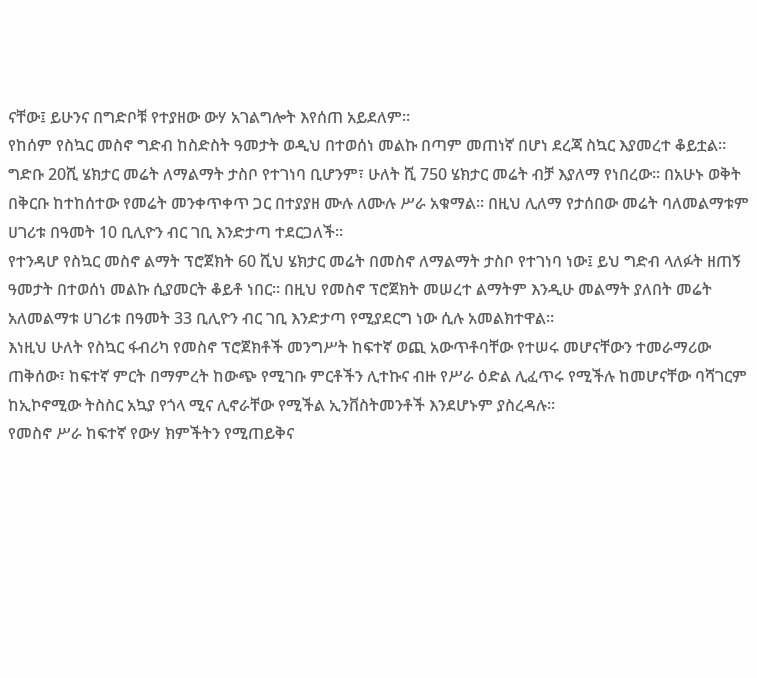ናቸው፤ ይሁንና በግድቦቹ የተያዘው ውሃ አገልግሎት እየሰጠ አይደለም።
የከሰም የስኳር መስኖ ግድብ ከስድስት ዓመታት ወዲህ በተወሰነ መልኩ በጣም መጠነኛ በሆነ ደረጃ ስኳር እያመረተ ቆይቷል። ግድቡ 20ሺ ሄክታር መሬት ለማልማት ታስቦ የተገነባ ቢሆንም፣ ሁለት ሺ 750 ሄክታር መሬት ብቻ እያለማ የነበረው። በአሁኑ ወቅት በቅርቡ ከተከሰተው የመሬት መንቀጥቀጥ ጋር በተያያዘ ሙሉ ለሙሉ ሥራ አቁማል። በዚህ ሊለማ የታሰበው መሬት ባለመልማቱም ሀገሪቱ በዓመት 10 ቢሊዮን ብር ገቢ እንድታጣ ተደርጋለች።
የተንዳሆ የስኳር መስኖ ልማት ፕሮጀክት 60 ሺህ ሄክታር መሬት በመስኖ ለማልማት ታስቦ የተገነባ ነው፤ ይህ ግድብ ላለፉት ዘጠኝ ዓመታት በተወሰነ መልኩ ሲያመርት ቆይቶ ነበር። በዚህ የመስኖ ፕሮጀክት መሠረተ ልማትም እንዲሁ መልማት ያለበት መሬት አለመልማቱ ሀገሪቱ በዓመት 33 ቢሊዮን ብር ገቢ እንድታጣ የሚያደርግ ነው ሲሉ አመልክተዋል።
እነዚህ ሁለት የስኳር ፋብሪካ የመስኖ ፕሮጀክቶች መንግሥት ከፍተኛ ወጪ አውጥቶባቸው የተሠሩ መሆናቸውን ተመራማሪው ጠቅሰው፣ ከፍተኛ ምርት በማምረት ከውጭ የሚገቡ ምርቶችን ሊተኩና ብዙ የሥራ ዕድል ሊፈጥሩ የሚችሉ ከመሆናቸው ባሻገርም ከኢኮኖሚው ትስስር አኳያ የጎላ ሚና ሊኖራቸው የሚችል ኢንቨስትመንቶች እንደሆኑም ያስረዳሉ።
የመስኖ ሥራ ከፍተኛ የውሃ ክምችትን የሚጠይቅና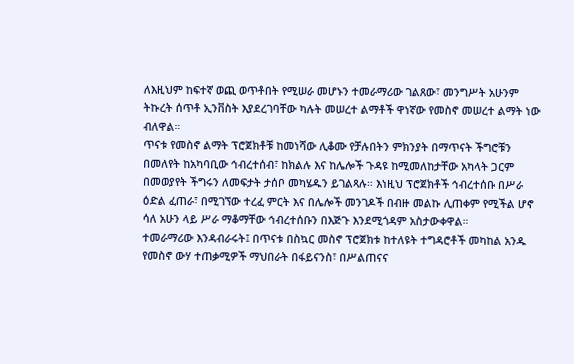ለእዚህም ከፍተኛ ወጪ ወጥቶበት የሚሠራ መሆኑን ተመራማሪው ገልጸው፣ መንግሥት አሁንም ትኩረት ሰጥቶ ኢንቨስት እያደረገባቸው ካሉት መሠረተ ልማቶች ዋነኛው የመስኖ መሠረተ ልማት ነው ብለዋል።
ጥናቱ የመስኖ ልማት ፕሮጀክቶቹ ከመነሻው ሊቆሙ የቻሉበትን ምክንያት በማጥናት ችግሮቹን በመለየት ከአካባቢው ኅብረተሰብ፣ ከክልሉ እና ከሌሎች ጉዳዩ ከሚመለከታቸው አካላት ጋርም በመወያየት ችግሩን ለመፍታት ታሰቦ መካሄዱን ይገልጻሉ። እነዚህ ፕሮጀክቶች ኅብረተሰቡ በሥራ ዕድል ፈጠራ፣ በሚገኘው ተረፈ ምርት እና በሌሎች መንገዶች በብዙ መልኩ ሊጠቀም የሚችል ሆኖ ሳለ አሁን ላይ ሥራ ማቆማቸው ኅብረተሰቡን በእጅጉ እንደሚጎዳም አስታውቀዋል።
ተመራማሪው እንዳብራሩት፤ በጥናቱ በስኳር መስኖ ፕሮጀክቱ ከተለዩት ተግዳሮቶች መካከል አንዱ የመስኖ ውሃ ተጠቃሚዎች ማህበራት በፋይናንስ፣ በሥልጠናና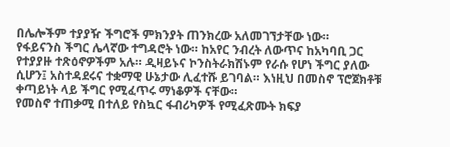በሌሎችም ተያያዥ ችግሮች ምክንያት ጠንክረው አለመገኘታቸው ነው።
የፋይናንስ ችግር ሌላኛው ተግዳሮት ነው። ከአየር ንብረት ለውጥና ከአካባቢ ጋር የተያያዙ ተጽዕኖዎችም አሉ። ዲዛይኑና ኮንስትራክሽኑም የራሱ የሆነ ችግር ያለው ሲሆን፤ አስተዳደሩና ተቋማዊ ሁኔታው ሊፈተሹ ይገባል። እነዚህ በመስኖ ፕሮጀክቶቹ ቀጣይነት ላይ ችግር የሚፈጥሩ ማነቆዎች ናቸው።
የመስኖ ተጠቃሚ በተለይ የስኳር ፋብሪካዎች የሚፈጽሙት ክፍያ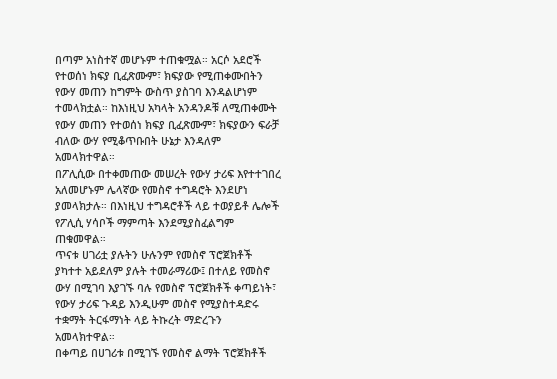በጣም አነስተኛ መሆኑም ተጠቁሟል። አርሶ አደሮች የተወሰነ ክፍያ ቢፈጽሙም፣ ክፍያው የሚጠቀሙበትን የውሃ መጠን ከግምት ውስጥ ያስገባ እንዳልሆነም ተመላክቷል። ከእነዚህ አካላት አንዳንዶቹ ለሚጠቀሙት የውሃ መጠን የተወሰነ ክፍያ ቢፈጽሙም፣ ክፍያውን ፍራቻ ብለው ውሃ የሚቆጥቡበት ሁኔታ እንዳለም አመላክተዋል።
በፖሊሲው በተቀመጠው መሠረት የውሃ ታሪፍ እየተተገበረ አለመሆኑም ሌላኛው የመስኖ ተግዳሮት እንደሆነ ያመላክታሉ። በእነዚህ ተግዳሮቶች ላይ ተወያይቶ ሌሎች የፖሊሲ ሃሳቦች ማምጣት እንደሚያስፈልግም ጠቁመዋል።
ጥናቱ ሀገሪቷ ያሉትን ሁሉንም የመስኖ ፕሮጀክቶች ያካተተ አይደለም ያሉት ተመራማሪው፤ በተለይ የመስኖ ውሃ በሚገባ እያገኙ ባሉ የመስኖ ፕሮጀክቶች ቀጣይነት፣ የውሃ ታሪፍ ጉዳይ እንዲሁም መስኖ የሚያስተዳድሩ ተቋማት ትርፋማነት ላይ ትኩረት ማድረጉን አመላክተዋል።
በቀጣይ በሀገሪቱ በሚገኙ የመስኖ ልማት ፕሮጀክቶች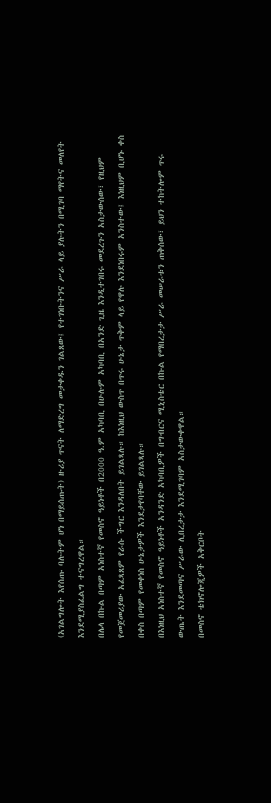(አገልግሎት እየሰጡ ባሉትም ሆነ በማይሰጡት) ዙሪያ ጥናት ለማድረግ መታቀዱን ገልጸው፤ የተገነቡትንና ሥራ ላይ ያሉትን በሚገባ ማየትና መለየት እንደሚያስፈልግ ተናግረዋል።
በሌላ በኩል በጣም አነስተኛ የመስኖ ዓይነቶች በ2000 ዓ.ም አካባቢ በሁሉም አካባቢ በአንድ ጊዜ እንዲተገበሩ መደረጉን አስታውሰው፣ የዚህም የመጀመሪያው አፈጻጸም የራሱ ችግር እንዳለበት ይገልጻሉ። ከእነዚህ ውስጥ በጥሩ ሁኔታ ጥቅም ላይ የዋሉ እንደነበሩም አንስተው፤ እነዚህም ቢሆኑ ቀስ በቀስ በጣም የመቀነስ ሁኔታዎች እንደታየባቸው ይገልጻሉ።
በእነዚህ አነስተኛ የመስኖ ዓይነቶች አንዳንድ አካባቢዎች በግብርና ሚኒስቴር በኩል የማበረታታ ሥራ መሠራቱን ጠቅሰው፣ ይህን ተከትሎም ጥሩ ውጤት እንደመጣና ሥራው ሊበረታታ እንደሚገባም አስታውቀዋል።
በመስኖ ቴክኖሎጂዎች አቅርቦት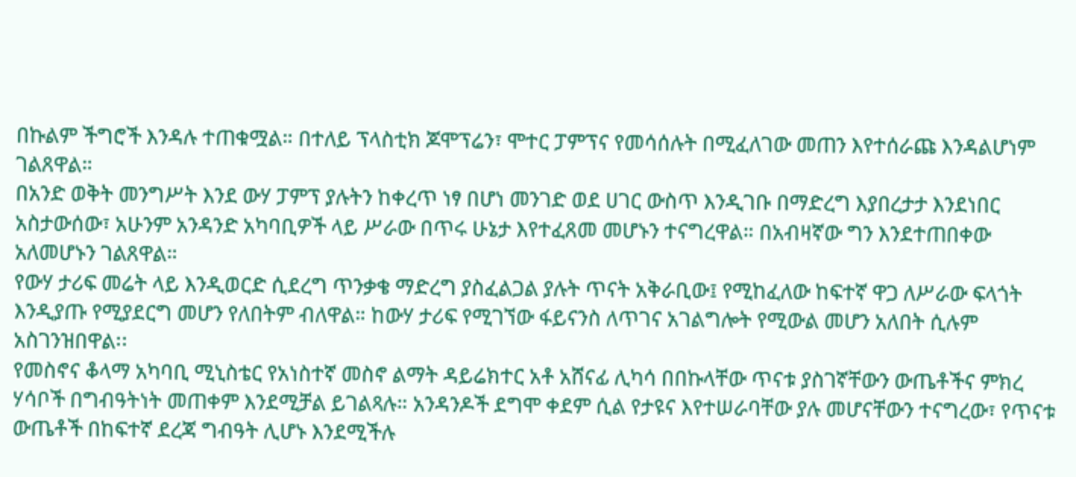በኩልም ችግሮች እንዳሉ ተጠቁሟል። በተለይ ፕላስቲክ ጆሞፕሬን፣ ሞተር ፓምፕና የመሳሰሉት በሚፈለገው መጠን እየተሰራጩ እንዳልሆነም ገልጸዋል።
በአንድ ወቅት መንግሥት እንደ ውሃ ፓምፕ ያሉትን ከቀረጥ ነፃ በሆነ መንገድ ወደ ሀገር ውስጥ እንዲገቡ በማድረግ እያበረታታ እንደነበር አስታውሰው፣ አሁንም አንዳንድ አካባቢዎች ላይ ሥራው በጥሩ ሁኔታ እየተፈጸመ መሆኑን ተናግረዋል። በአብዛኛው ግን እንደተጠበቀው አለመሆኑን ገልጸዋል።
የውሃ ታሪፍ መሬት ላይ እንዲወርድ ሲደረግ ጥንቃቄ ማድረግ ያስፈልጋል ያሉት ጥናት አቅራቢው፤ የሚከፈለው ከፍተኛ ዋጋ ለሥራው ፍላጎት እንዲያጡ የሚያደርግ መሆን የለበትም ብለዋል። ከውሃ ታሪፍ የሚገኘው ፋይናንስ ለጥገና አገልግሎት የሚውል መሆን አለበት ሲሉም አስገንዝበዋል፡፡
የመስኖና ቆላማ አካባቢ ሚኒስቴር የአነስተኛ መስኖ ልማት ዳይሬክተር አቶ አሸናፊ ሊካሳ በበኩላቸው ጥናቱ ያስገኛቸውን ውጤቶችና ምክረ ሃሳቦች በግብዓትነት መጠቀም እንደሚቻል ይገልጻሉ። አንዳንዶች ደግሞ ቀደም ሲል የታዩና እየተሠራባቸው ያሉ መሆናቸውን ተናግረው፣ የጥናቱ ውጤቶች በከፍተኛ ደረጃ ግብዓት ሊሆኑ እንደሚችሉ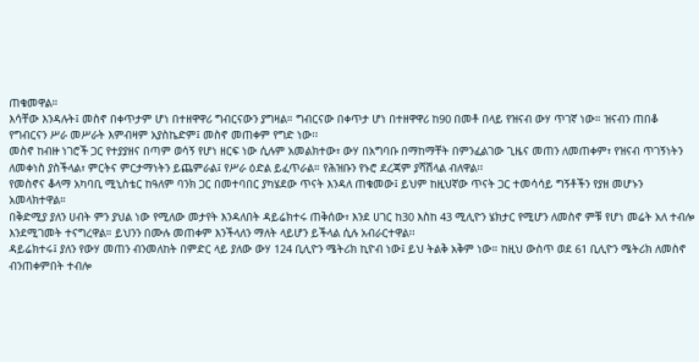ጠቁመዋል።
እሳቸው እንዳሉት፤ መስኖ በቀጥታም ሆነ በተዘዋዋሪ ግብርናውን ያግዛል። ግብርናው በቀጥታ ሆነ በተዘዋዋሪ ከ90 በመቶ በላይ የዝናብ ውሃ ጥገኛ ነው። ዝናብን ጠበቆ የግብርናን ሥራ መሥራት እምብዛም አያስኬድም፤ መስኖ መጠቀም የግድ ነው፡፡
መስኖ ከብዙ ነገሮች ጋር የተያያዘና በጣም ወሳኝ የሆነ ዘርፍ ነው ሲሉም አመልክተው፣ ውሃ በአግባቡ በማከማቸት በምንፈልገው ጊዜና መጠን ለመጠቀም፣ የዝናብ ጥገኝነትን ለመቀነስ ያስችላል፣ ምርትና ምርታማነትን ይጨምራል፤ የሥራ ዕድል ይፈጥራል። የሕዝቡን የኑሮ ደረጃም ያሻሽላል ብለዋል፡፡
የመስኖና ቆላማ አካባቢ ሚኒስቴር ከዓለም ባንክ ጋር በመተባበር ያካሄደው ጥናት እንዳለ ጠቁመው፤ ይህም ከዚህኛው ጥናት ጋር ተመሳሳይ ግኝቶችን የያዘ መሆኑን አመላክተዋል።
በቅድሚያ ያለን ሀብት ምን ያህል ነው የሚለው መታየት እንዳለበት ዳይሬክተሩ ጠቅሰው፣ እንደ ሀገር ከ30 እስከ 43 ሚሊዮን ሄክታር የሚሆን ለመስኖ ምቹ የሆነ መሬት አለ ተብሎ እንደሚገመት ተናግረዋል። ይህንን በሙሉ መጠቀም እንችላለን ማለት ላይሆን ይችላል ሲሉ አብራርተዋል፡፡
ዳይሬክተሩ፤ ያለን የውሃ መጠን ብንመለከት በምድር ላይ ያለው ውሃ 124 ቢሊዮን ሜትሪክ ኪዮብ ነው፤ ይህ ትልቅ አቅም ነው። ከዚህ ውስጥ ወደ 61 ቢሊዮን ሜትሪክ ለመስኖ ብንጠቀምበት ተብሎ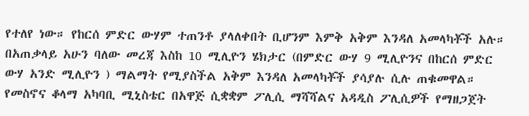የተለየ ነው። የከርሰ ምድር ውሃም ተጠንቶ ያላለቀበት ቢሆንም እምቅ አቅም እንዳለ አመላካቾች አሉ።
በአጠቃላይ አሁን ባለው መረጃ እስከ 10 ሚሊዮን ሄክታር (በምድር ውሃ 9 ሚሊዮንና በከርሰ ምድር ውሃ አንድ ሚሊዮን ) ማልማት የሚያስችል አቅም እንዳለ አመላካቾች ያሳያሉ ሲሉ ጠቁመዋል።
የመስኖና ቆላማ አካባቢ ሚኒስቴር በአዋጅ ሲቋቋም ፖሊሲ ማሻሻልና አዳዲስ ፖሊሲዎች የማዘጋጀት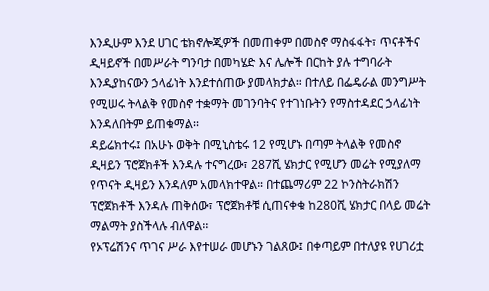እንዲሁም እንደ ሀገር ቴክኖሎጂዎች በመጠቀም በመስኖ ማስፋፋት፣ ጥናቶችና ዲዛይኖች በመሥራት ግንባታ በመካሄድ እና ሌሎች በርከት ያሉ ተግባራት እንዲያከናውን ኃላፊነት እንደተሰጠው ያመላክታል። በተለይ በፌዴራል መንግሥት የሚሠሩ ትላልቅ የመስኖ ተቋማት መገንባትና የተገነቡትን የማስተዳደር ኃላፊነት እንዳለበትም ይጠቁማል፡፡
ዳይሬክተሩ፤ በአሁኑ ወቅት በሚኒስቴሩ 12 የሚሆኑ በጣም ትላልቅ የመስኖ ዲዛይን ፕሮጀክቶች እንዳሉ ተናግረው፣ 287ሺ ሄክታር የሚሆን መሬት የሚያለማ የጥናት ዲዛይን እንዳለም አመላክተዋል። በተጨማሪም 22 ኮንስትራክሽን ፕሮጀክቶች እንዳሉ ጠቅሰው፣ ፕሮጀክቶቹ ሲጠናቀቁ ከ280ሺ ሄክታር በላይ መሬት ማልማት ያስችላሉ ብለዋል፡፡
የኦፕሬሽንና ጥገና ሥራ እየተሠራ መሆኑን ገልጸው፤ በቀጣይም በተለያዩ የሀገሪቷ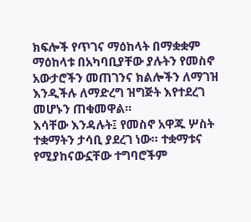ክፍሎች የጥገና ማዕከላት በማቋቋም ማዕከላቱ በአካባቢያቸው ያሉትን የመስኖ አውታሮችን መጠገንና ክልሎችን ለማገዝ እንዲችሉ ለማድረግ ዝግጅት እየተደረገ መሆኑን ጠቁመዋል።
እሳቸው እንዳሉት፤ የመስኖ አዋጁ ሦስት ተቋማትን ታሳቢ ያደረገ ነው። ተቋማቱና የሚያከናውኗቸው ተግባሮችም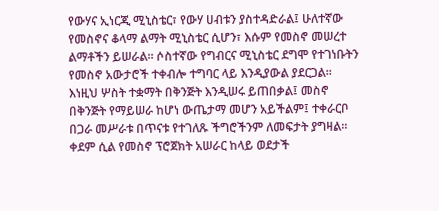የውሃና ኢነርጂ ሚኒስቴር፣ የውሃ ሀብቱን ያስተዳድራል፤ ሁለተኛው የመስኖና ቆላማ ልማት ሚኒስቴር ሲሆን፣ እሱም የመስኖ መሠረተ ልማቶችን ይሠራል። ሶስተኛው የግብርና ሚኒስቴር ደግሞ የተገነቡትን የመስኖ አውታሮች ተቀብሎ ተግባር ላይ እንዲያውል ያደርጋል፡፡
እነዚህ ሦስት ተቋማት በቅንጅት እንዲሠሩ ይጠበቃል፤ መስኖ በቅንጅት የማይሠራ ከሆነ ውጤታማ መሆን አይችልም፤ ተቀራርቦ በጋራ መሥራቱ በጥናቱ የተገለጹ ችግሮችንም ለመፍታት ያግዛል።
ቀደም ሲል የመስኖ ፕሮጀክት አሠራር ከላይ ወደታች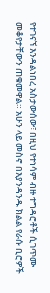የተገናኘ እንዳልነበረ አስታውሰው፣ በዚህ የተነሳም ብዙ ተግዳሮቶች ሲገጥሙ መቆየታቸውን ጠቁመዋል። አሁን ላይ መስኖ በእያንዳንዱ ክልል የራሱ ቢሮዎች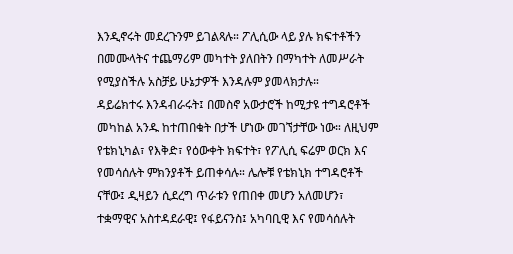እንዲኖሩት መደረጉንም ይገልጻሉ። ፖሊሲው ላይ ያሉ ክፍተቶችን በመሙላትና ተጨማሪም መካተት ያለበትን በማካተት ለመሥራት የሚያስችሉ አስቻይ ሁኔታዎች እንዳሉም ያመላክታሉ።
ዳይሬክተሩ እንዳብራሩት፤ በመስኖ አውታሮች ከሚታዩ ተግዳሮቶች መካከል አንዱ ከተጠበቁት በታች ሆነው መገኘታቸው ነው። ለዚህም የቴክኒካል፣ የእቅድ፣ የዕውቀት ክፍተት፣ የፖሊሲ ፍሬም ወርክ እና የመሳሰሉት ምክንያቶች ይጠቀሳሉ። ሌሎቹ የቴክኒክ ተግዳሮቶች ናቸው፤ ዲዛይን ሲደረግ ጥራቱን የጠበቀ መሆን አለመሆን፣ ተቋማዊና አስተዳደራዊ፤ የፋይናንስ፤ አካባቢዊ እና የመሳሰሉት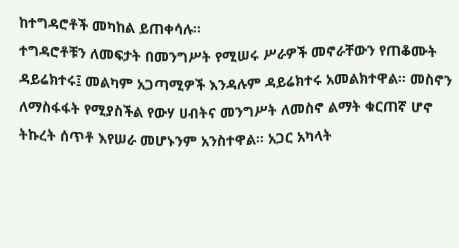ከተግዳሮቶች መካከል ይጠቀሳሉ፡፡
ተግዳሮቶቹን ለመፍታት በመንግሥት የሚሠሩ ሥራዎች መኖራቸውን የጠቆሙት ዳይሬክተሩ፤ መልካም አጋጣሚዎች እንዳሉም ዳይሬክተሩ አመልክተዋል። መስኖን ለማስፋፋት የሚያስችል የውሃ ሀብትና መንግሥት ለመስኖ ልማት ቁርጠኛ ሆኖ ትኩረት ሰጥቶ እየሠራ መሆኑንም አንስተዋል። አጋር አካላት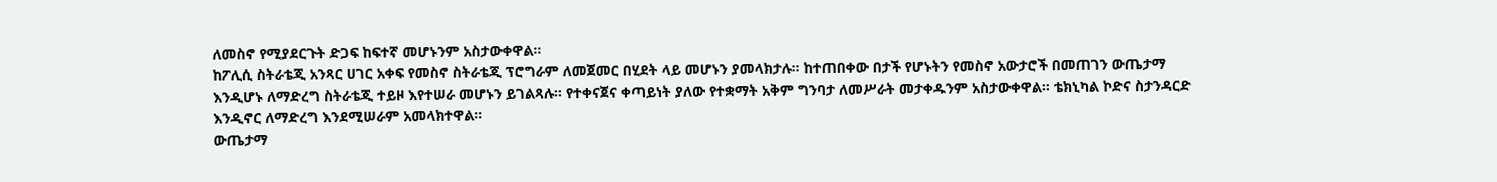ለመስኖ የሚያደርጉት ድጋፍ ከፍተኛ መሆኑንም አስታውቀዋል።
ከፖሊሲ ስትራቴጂ አንጻር ሀገር አቀፍ የመስኖ ስትራቴጂ ፕሮግራም ለመጀመር በሂደት ላይ መሆኑን ያመላክታሉ። ከተጠበቀው በታች የሆኑትን የመስኖ አውታሮች በመጠገን ውጤታማ እንዲሆኑ ለማድረግ ስትራቴጂ ተይዞ እየተሠራ መሆኑን ይገልጻሉ። የተቀናጀና ቀጣይነት ያለው የተቋማት አቅም ግንባታ ለመሥራት መታቀዱንም አስታውቀዋል። ቴክኒካል ኮድና ስታንዳርድ እንዲኖር ለማድረግ እንደሚሠራም አመላክተዋል፡፡
ውጤታማ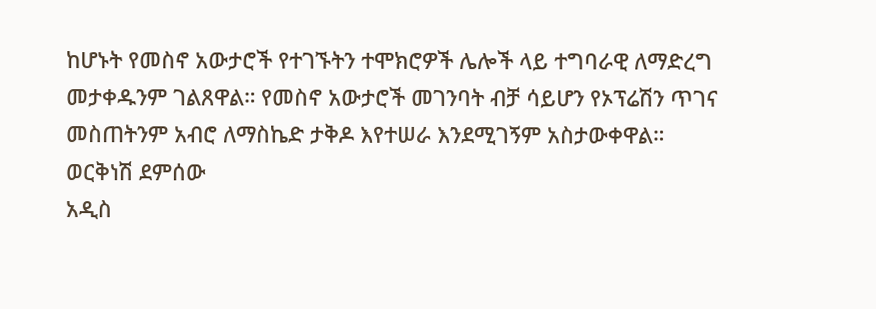ከሆኑት የመስኖ አውታሮች የተገኙትን ተሞክሮዎች ሌሎች ላይ ተግባራዊ ለማድረግ መታቀዱንም ገልጸዋል። የመስኖ አውታሮች መገንባት ብቻ ሳይሆን የኦፕሬሽን ጥገና መስጠትንም አብሮ ለማስኬድ ታቅዶ እየተሠራ እንደሚገኝም አስታውቀዋል።
ወርቅነሽ ደምሰው
አዲስ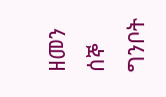ዘመን ሰኞ ግንቦት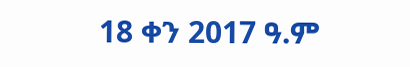18 ቀን 2017 ዓ.ም